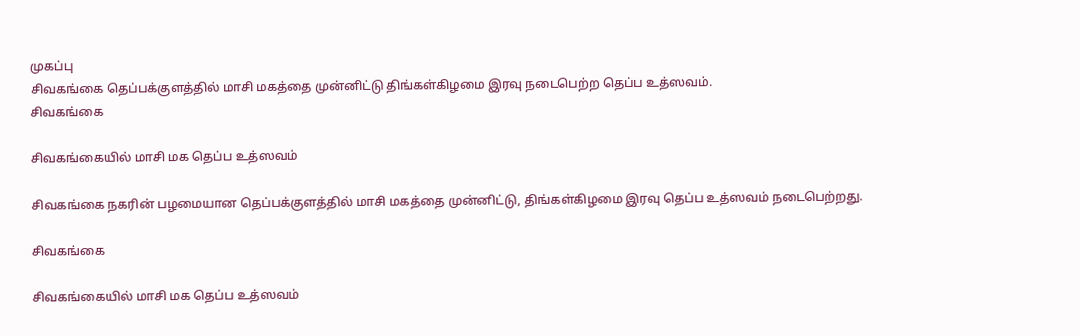முகப்பு
சிவகங்கை தெப்பக்குளத்தில் மாசி மகத்தை முன்னிட்டு திங்கள்கிழமை இரவு நடைபெற்ற தெப்ப உத்ஸவம்.
சிவகங்கை

சிவகங்கையில் மாசி மக தெப்ப உத்ஸவம்

சிவகங்கை நகரின் பழமையான தெப்பக்குளத்தில் மாசி மகத்தை முன்னிட்டு, திங்கள்கிழமை இரவு தெப்ப உத்ஸவம் நடைபெற்றது.

சிவகங்கை

சிவகங்கையில் மாசி மக தெப்ப உத்ஸவம்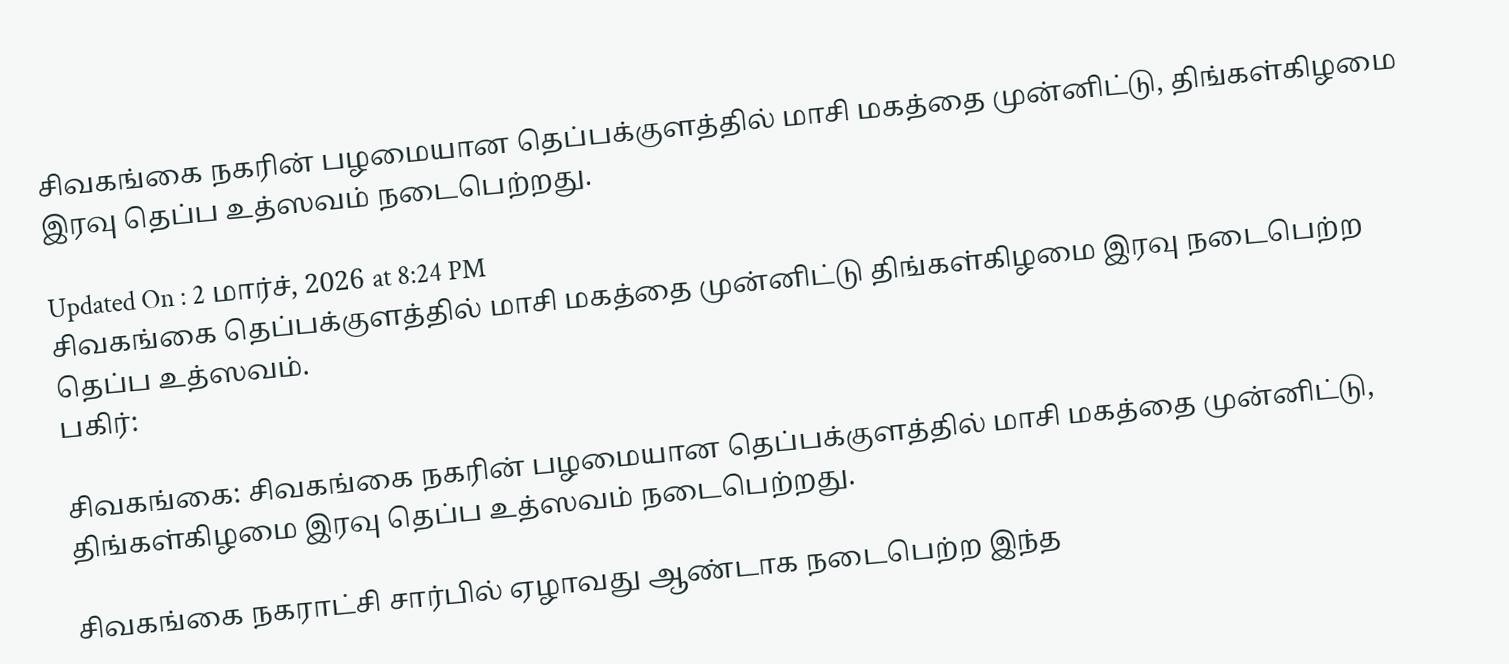சிவகங்கை நகரின் பழமையான தெப்பக்குளத்தில் மாசி மகத்தை முன்னிட்டு, திங்கள்கிழமை இரவு தெப்ப உத்ஸவம் நடைபெற்றது.

Updated On : 2 மார்ச், 2026 at 8:24 PM
சிவகங்கை தெப்பக்குளத்தில் மாசி மகத்தை முன்னிட்டு திங்கள்கிழமை இரவு நடைபெற்ற தெப்ப உத்ஸவம்.
பகிர்:

சிவகங்கை: சிவகங்கை நகரின் பழமையான தெப்பக்குளத்தில் மாசி மகத்தை முன்னிட்டு, திங்கள்கிழமை இரவு தெப்ப உத்ஸவம் நடைபெற்றது.

சிவகங்கை நகராட்சி சார்பில் ஏழாவது ஆண்டாக நடைபெற்ற இந்த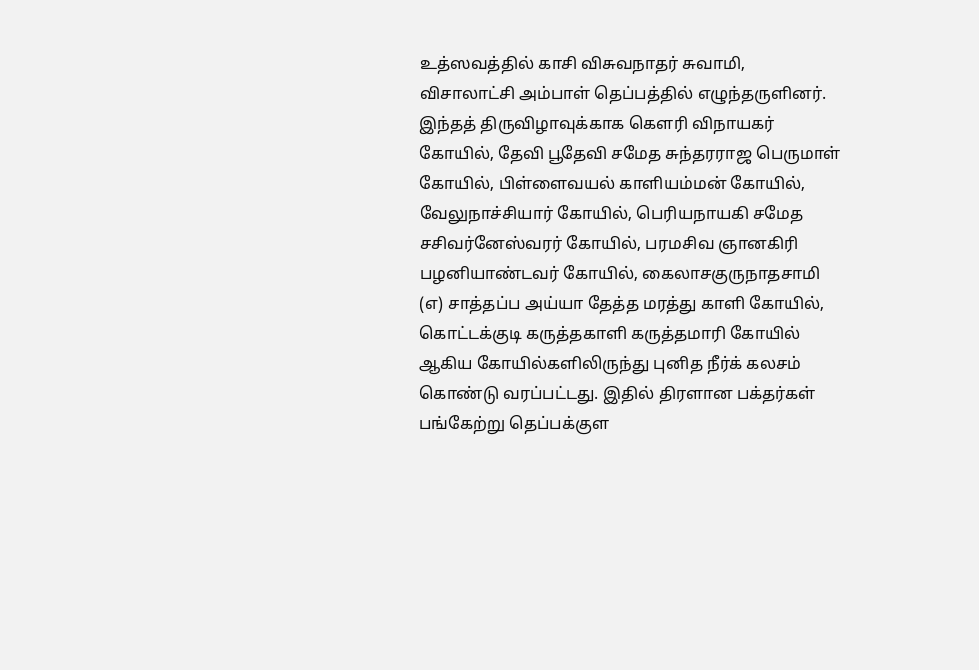உத்ஸவத்தில் காசி விசுவநாதர் சுவாமி, விசாலாட்சி அம்பாள் தெப்பத்தில் எழுந்தருளினர். இந்தத் திருவிழாவுக்காக கௌரி விநாயகர் கோயில், தேவி பூதேவி சமேத சுந்தரராஜ பெருமாள் கோயில், பிள்ளைவயல் காளியம்மன் கோயில், வேலுநாச்சியார் கோயில், பெரியநாயகி சமேத சசிவர்னேஸ்வரர் கோயில், பரமசிவ ஞானகிரி பழனியாண்டவர் கோயில், கைலாசகுருநாதசாமி (எ) சாத்தப்ப அய்யா தேத்த மரத்து காளி கோயில், கொட்டக்குடி கருத்தகாளி கருத்தமாரி கோயில் ஆகிய கோயில்களிலிருந்து புனித நீர்க் கலசம் கொண்டு வரப்பட்டது. இதில் திரளான பக்தர்கள் பங்கேற்று தெப்பக்குள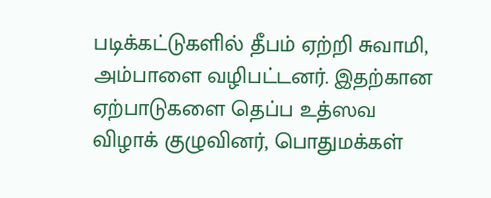படிக்கட்டுகளில் தீபம் ஏற்றி சுவாமி, அம்பாளை வழிபட்டனர். இதற்கான ஏற்பாடுகளை தெப்ப உத்ஸவ விழாக் குழுவினர், பொதுமக்கள்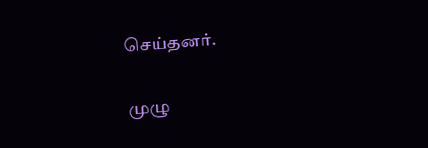செய்தனர்.

முழு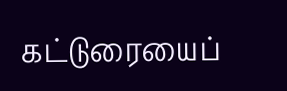கட்டுரையைப்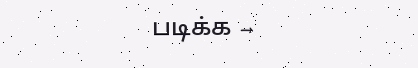படிக்க →